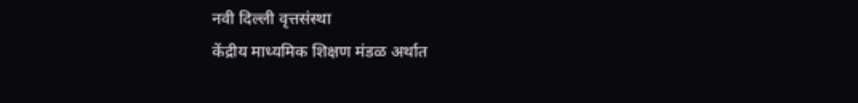नवी दिल्ली वृत्तसंस्था
केंद्रीय माध्यमिक शिक्षण मंडळ अर्थात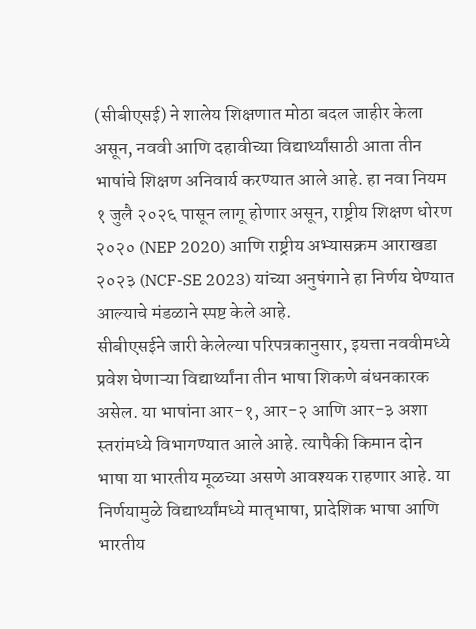(सीबीएसई) ने शालेय शिक्षणात मोठा बदल जाहीर केला असून, नववी आणि दहावीच्या विद्यार्थ्यांसाठी आता तीन भाषांचे शिक्षण अनिवार्य करण्यात आले आहे. हा नवा नियम १ जुलै २०२६ पासून लागू होणार असून, राष्ट्रीय शिक्षण धोरण २०२० (NEP 2020) आणि राष्ट्रीय अभ्यासक्रम आराखडा २०२३ (NCF-SE 2023) यांच्या अनुषंगाने हा निर्णय घेण्यात आल्याचे मंडळाने स्पष्ट केले आहे.
सीबीएसईने जारी केलेल्या परिपत्रकानुसार, इयत्ता नववीमध्ये प्रवेश घेणाऱ्या विद्यार्थ्यांना तीन भाषा शिकणे बंधनकारक असेल. या भाषांना आर-१, आर-२ आणि आर-३ अशा स्तरांमध्ये विभागण्यात आले आहे. त्यापैकी किमान दोन भाषा या भारतीय मूळच्या असणे आवश्यक राहणार आहे. या निर्णयामुळे विद्यार्थ्यांमध्ये मातृभाषा, प्रादेशिक भाषा आणि भारतीय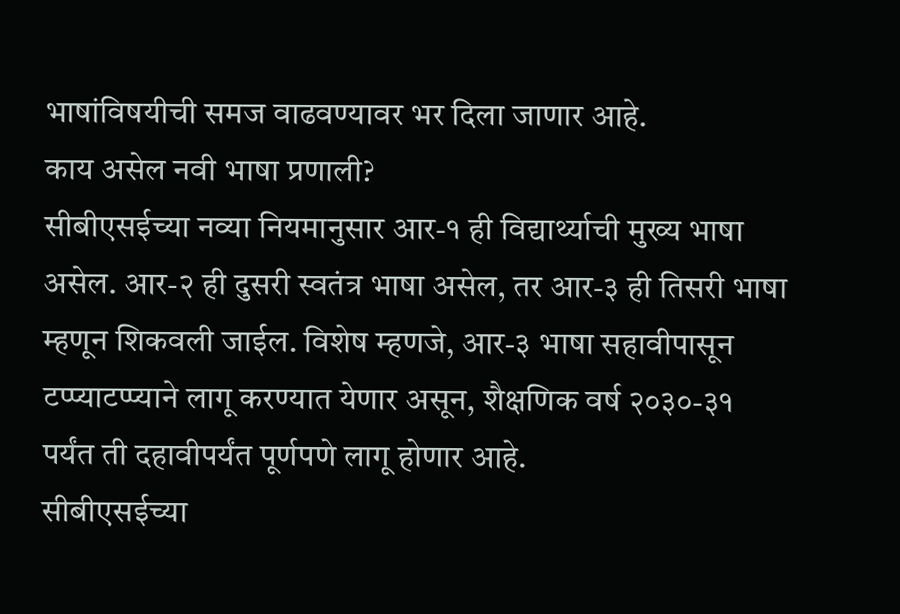भाषांविषयीची समज वाढवण्यावर भर दिला जाणार आहे.
काय असेल नवी भाषा प्रणाली?
सीबीएसईच्या नव्या नियमानुसार आर-१ ही विद्यार्थ्याची मुख्य भाषा असेल. आर-२ ही दुसरी स्वतंत्र भाषा असेल, तर आर-३ ही तिसरी भाषा म्हणून शिकवली जाईल. विशेष म्हणजे, आर-३ भाषा सहावीपासून टप्प्याटप्प्याने लागू करण्यात येणार असून, शैक्षणिक वर्ष २०३०-३१ पर्यंत ती दहावीपर्यंत पूर्णपणे लागू होणार आहे.
सीबीएसईच्या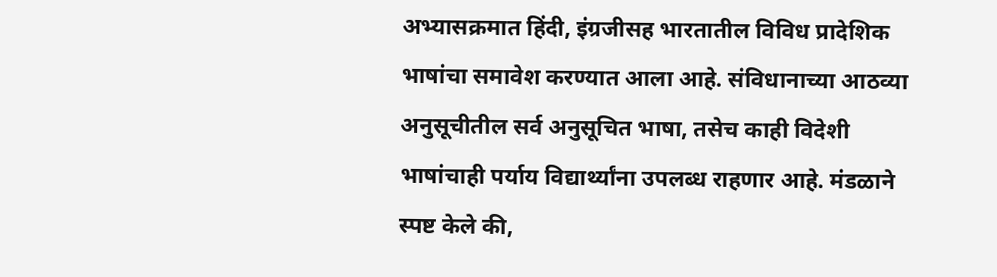अभ्यासक्रमात हिंदी, इंग्रजीसह भारतातील विविध प्रादेशिक भाषांचा समावेश करण्यात आला आहे. संविधानाच्या आठव्या अनुसूचीतील सर्व अनुसूचित भाषा, तसेच काही विदेशी भाषांचाही पर्याय विद्यार्थ्यांना उपलब्ध राहणार आहे. मंडळाने स्पष्ट केले की,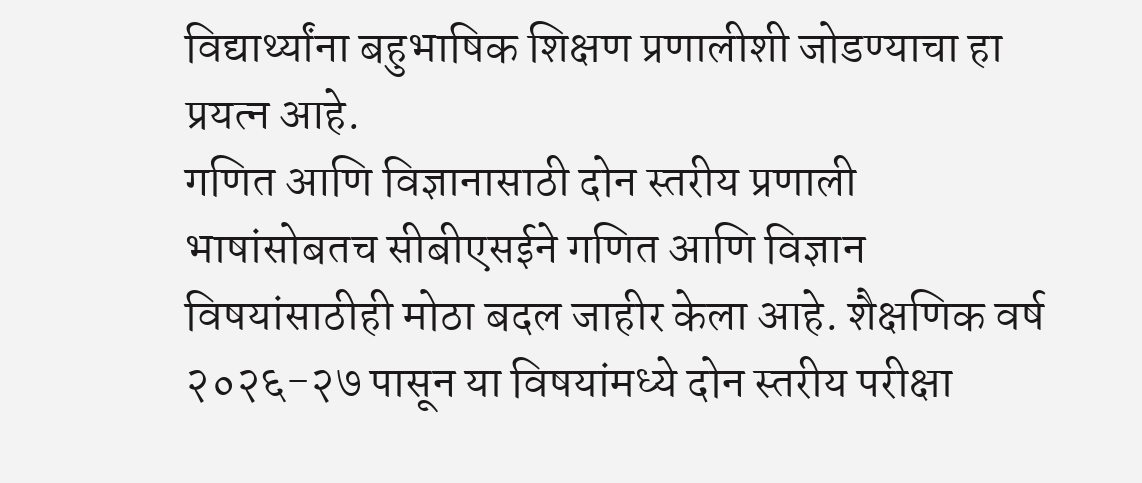विद्यार्थ्यांना बहुभाषिक शिक्षण प्रणालीशी जोडण्याचा हा प्रयत्न आहे.
गणित आणि विज्ञानासाठी दोन स्तरीय प्रणाली
भाषांसोबतच सीबीएसईने गणित आणि विज्ञान विषयांसाठीही मोठा बदल जाहीर केला आहे. शैक्षणिक वर्ष २०२६-२७ पासून या विषयांमध्ये दोन स्तरीय परीक्षा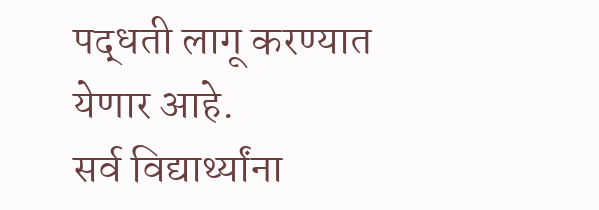पद्धती लागू करण्यात येणार आहे.
सर्व विद्यार्थ्यांना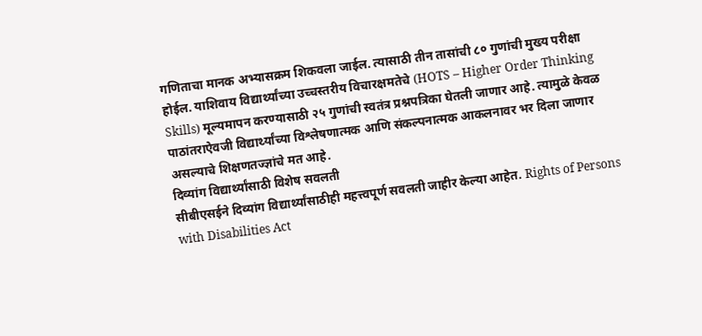गणिताचा मानक अभ्यासक्रम शिकवला जाईल. त्यासाठी तीन तासांची ८० गुणांची मुख्य परीक्षा होईल. याशिवाय विद्यार्थ्यांच्या उच्चस्तरीय विचारक्षमतेचे (HOTS – Higher Order Thinking Skills) मूल्यमापन करण्यासाठी २५ गुणांची स्वतंत्र प्रश्नपत्रिका घेतली जाणार आहे. त्यामुळे केवळ पाठांतराऐवजी विद्यार्थ्यांच्या विश्लेषणात्मक आणि संकल्पनात्मक आकलनावर भर दिला जाणार असल्याचे शिक्षणतज्ज्ञांचे मत आहे.
दिव्यांग विद्यार्थ्यांसाठी विशेष सवलती
सीबीएसईने दिव्यांग विद्यार्थ्यांसाठीही महत्त्वपूर्ण सवलती जाहीर केल्या आहेत. Rights of Persons with Disabilities Act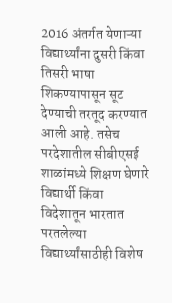2016 अंतर्गत येणाऱ्या विद्यार्थ्यांना दुसरी किंवा तिसरी भाषा शिकण्यापासून सूट देण्याची तरतूद करण्यात आली आहे. तसेच परदेशातील सीबीएसई शाळांमध्ये शिक्षण घेणारे विद्यार्थी किंवा विदेशातून भारतात परतलेल्या विद्यार्थ्यांसाठीही विशेष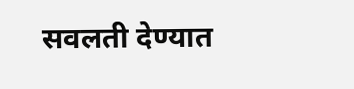सवलती देण्यात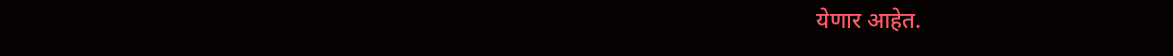येणार आहेत.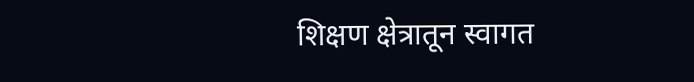शिक्षण क्षेत्रातून स्वागत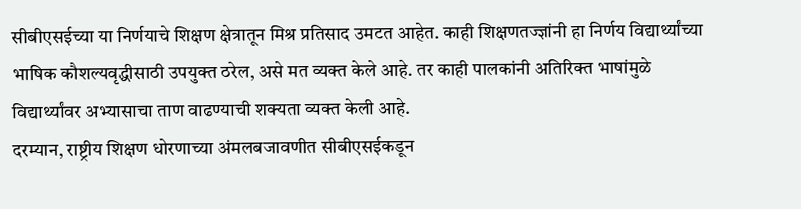सीबीएसईच्या या निर्णयाचे शिक्षण क्षेत्रातून मिश्र प्रतिसाद उमटत आहेत. काही शिक्षणतज्ज्ञांनी हा निर्णय विद्यार्थ्यांच्या भाषिक कौशल्यवृद्धीसाठी उपयुक्त ठरेल, असे मत व्यक्त केले आहे. तर काही पालकांनी अतिरिक्त भाषांमुळे विद्यार्थ्यांवर अभ्यासाचा ताण वाढण्याची शक्यता व्यक्त केली आहे.
दरम्यान, राष्ट्रीय शिक्षण धोरणाच्या अंमलबजावणीत सीबीएसईकडून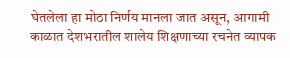घेतलेला हा मोठा निर्णय मानला जात असून, आगामी काळात देशभरातील शालेय शिक्षणाच्या रचनेत व्यापक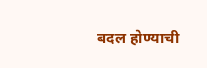बदल होण्याची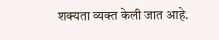शक्यता व्यक्त केली जात आहे.